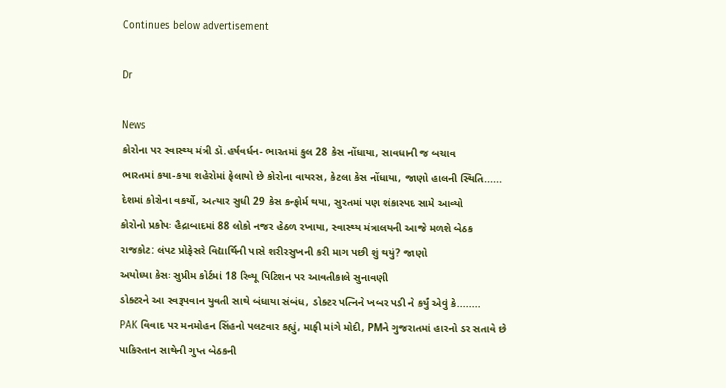Continues below advertisement

Dr

News
કોરોના પર સ્વાસ્થ્ય મંત્રી ડૉ.હર્ષવર્ધન- ભારતમાં કુલ 28 કેસ નોંધાયા, સાવધાની જ બચાવ
ભારતમાં કયા-કયા શહેરોમાં ફેલાયો છે કોરોના વાયરસ, કેટલા કેસ નોંધાયા, જાણો હાલની સ્થિતિ......
દેશમાં કોરોના વકર્યો, અત્યાર સુધી 29 કેસ કન્ફોર્મ થયા, સુરતમાં પણ શંકાસ્પદ સામે આવ્યો
કોરોનો પ્રકોપઃ હૈદ્રાબાદમાં 88 લોકો નજર હેઠળ રખાયા, સ્વાસ્થ્ય મંત્રાલયની આજે મળશે બેઠક
રાજકોટ: લંપટ પ્રોફેસરે વિદ્યાર્થિની પાસે શરીરસુખની કરી માગ પછી શું થયું? જાણો
અયોધ્યા કેસઃ સુપ્રીમ કોર્ટમાં 18 રિવ્યૂ પિટિશન પર આવતીકાલે સુનાવણી
ડોક્ટરને આ સ્વરૂપવાન યુવતી સાથે બંધાયા સંબંધ, ડોક્ટર પત્નિને ખબર પડી ને કર્યું એવું કે........
PAK વિવાદ પર મનમોહન સિંહનો પલટવાર કહ્યું, માફી માંગે મોદી, PMને ગુજરાતમાં હારનો ડર સતાવે છે
પાકિસ્તાન સાથેની ગુપ્ત બેઠકની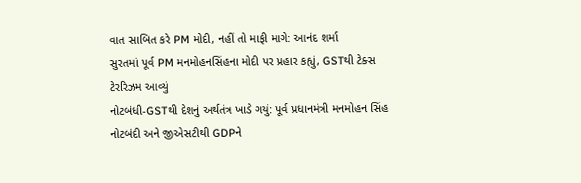વાત સાબિત કરે PM મોદી, નહીં તો માફી માગે: આનંદ શર્મા
સુરતમાં પૂર્વ PM મનમોહનસિંહના મોદી પર પ્રહાર કહ્યું, GSTથી ટેક્સ ટેરરિઝમ આવ્યું
નોટબંધી-GSTથી દેશનું અર્થતંત્ર ખાડે ગયું: પૂર્વ પ્રધાનમંત્રી મનમોહન સિંહ
નોટબંદી અને જીએસટીથી GDPને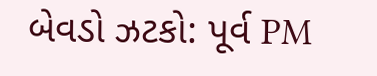બેવડો ઝટકો: પૂર્વ PM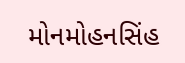મોનમોહનસિંહ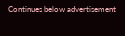Continues below advertisement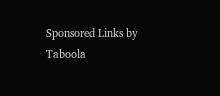Sponsored Links by Taboola